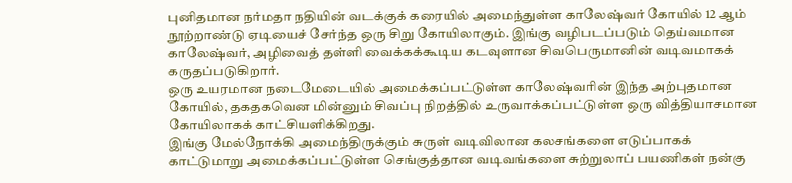புனிதமான நர்மதா நதியின் வடக்குக் கரையில் அமைந்துள்ள காலேஷ்வர் கோயில் 12 ஆம் நூற்றாண்டு ஏடியைச் சேர்ந்த ஒரு சிறு கோயிலாகும். இங்கு வழிபடப்படும் தெய்வமான காலேஷ்வர், அழிவைத் தள்ளி வைக்கக்கூடிய கடவுளான சிவபெருமானின் வடிவமாகக் கருதப்படுகிறார்.
ஒரு உயரமான நடைமேடையில் அமைக்கப்பட்டுள்ள காலேஷ்வரின் இந்த அற்புதமான கோயில், தகதகவென மின்னும் சிவப்பு நிறத்தில் உருவாக்கப்பட்டுள்ள ஒரு வித்தியாசமான கோயிலாகக் காட்சியளிக்கிறது.
இங்கு மேல்நோக்கி அமைந்திருக்கும் சுருள் வடிவிலான கலசங்களை எடுப்பாகக் காட்டுமாறு அமைக்கப்பட்டுள்ள செங்குத்தான வடிவங்களை சுற்றுலாப் பயணிகள் நன்கு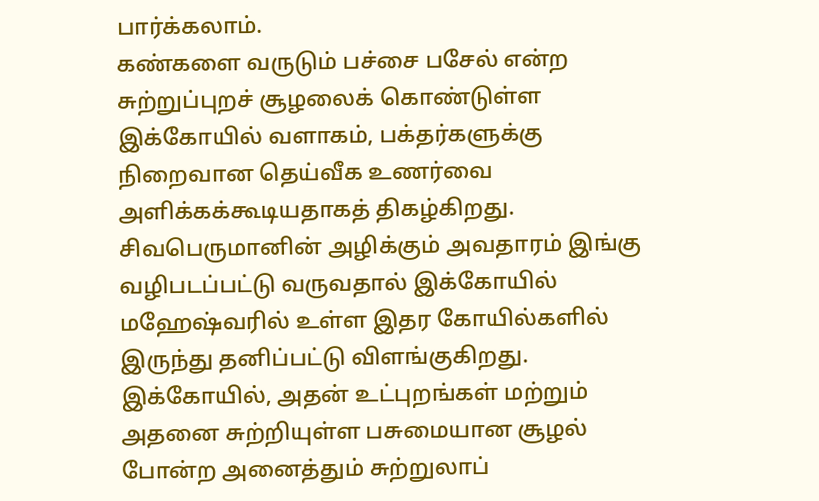பார்க்கலாம்.
கண்களை வருடும் பச்சை பசேல் என்ற சுற்றுப்புறச் சூழலைக் கொண்டுள்ள இக்கோயில் வளாகம், பக்தர்களுக்கு நிறைவான தெய்வீக உணர்வை அளிக்கக்கூடியதாகத் திகழ்கிறது.
சிவபெருமானின் அழிக்கும் அவதாரம் இங்கு வழிபடப்பட்டு வருவதால் இக்கோயில் மஹேஷ்வரில் உள்ள இதர கோயில்களில் இருந்து தனிப்பட்டு விளங்குகிறது.
இக்கோயில், அதன் உட்புறங்கள் மற்றும் அதனை சுற்றியுள்ள பசுமையான சூழல் போன்ற அனைத்தும் சுற்றுலாப்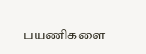பயணிகளை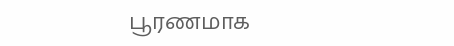பூரணமாக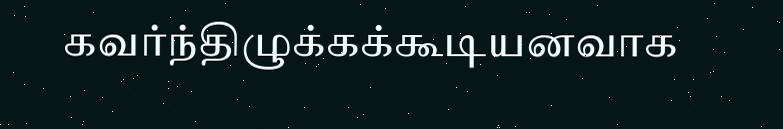கவர்ந்திழுக்கக்கூடியனவாக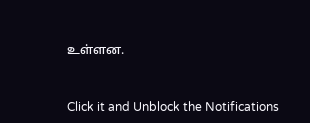உள்ளன.



Click it and Unblock the Notifications